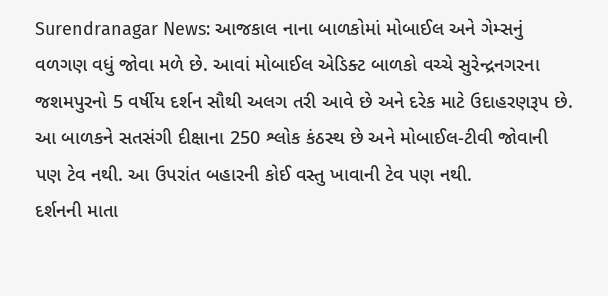Surendranagar News: આજકાલ નાના બાળકોમાં મોબાઈલ અને ગેમ્સનું વળગણ વધું જોવા મળે છે. આવાં મોબાઈલ એડિક્ટ બાળકો વચ્ચે સુરેન્દ્રનગરના જશમપુરનો 5 વર્ષીય દર્શન સૌથી અલગ તરી આવે છે અને દરેક માટે ઉદાહરણરૂપ છે. આ બાળકને સતસંગી દીક્ષાના 250 શ્લોક કંઠસ્થ છે અને મોબાઈલ-ટીવી જોવાની પણ ટેવ નથી. આ ઉપરાંત બહારની કોઈ વસ્તુ ખાવાની ટેવ પણ નથી.
દર્શનની માતા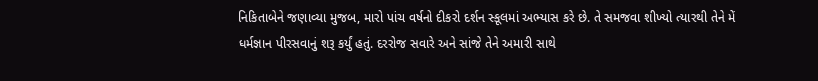નિકિતાબેને જણાવ્યા મુજબ, મારો પાંચ વર્ષનો દીકરો દર્શન સ્કૂલમાં અભ્યાસ કરે છે. તે સમજવા શીખ્યો ત્યારથી તેને મેં ધર્મજ્ઞાન પીરસવાનું શરૂ કર્યું હતું. દરરોજ સવારે અને સાંજે તેને અમારી સાથે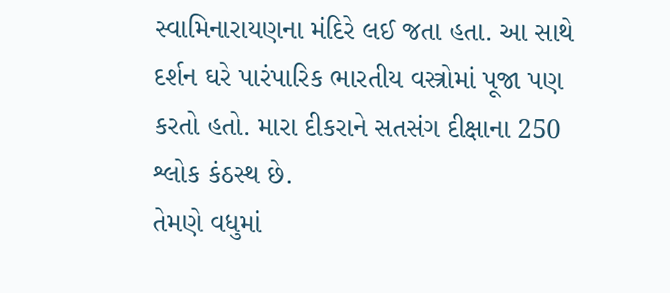સ્વામિનારાયણના મંદિરે લઈ જતા હતા. આ સાથે દર્શન ઘરે પારંપારિક ભારતીય વસ્ત્રોમાં પૂજા પણ કરતો હતો. મારા દીકરાને સતસંગ દીક્ષાના 250 શ્લોક કંઠસ્થ છે.
તેમણે વધુમાં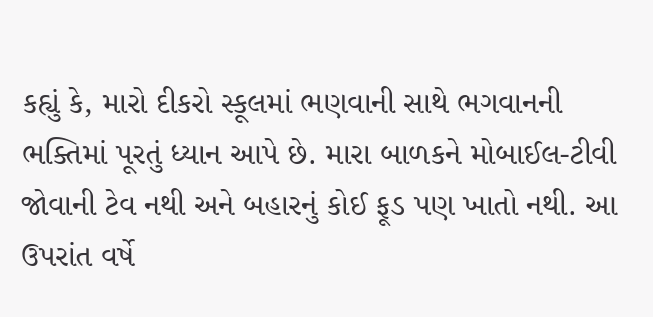કહ્યું કે, મારો દીકરો સ્કૂલમાં ભણવાની સાથે ભગવાનની ભક્તિમાં પૂરતું ધ્યાન આપે છે. મારા બાળકને મોબાઈલ-ટીવી જોવાની ટેવ નથી અને બહારનું કોઈ ફૂડ પણ ખાતો નથી. આ ઉપરાંત વર્ષે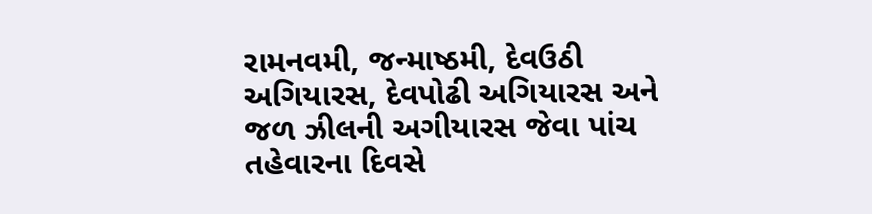રામનવમી, જન્માષ્ઠમી, દેવઉઠી અગિયારસ, દેવપોઢી અગિયારસ અને જળ ઝીલની અગીયારસ જેવા પાંચ તહેવારના દિવસે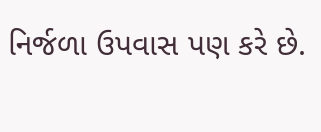નિર્જળા ઉપવાસ પણ કરે છે.